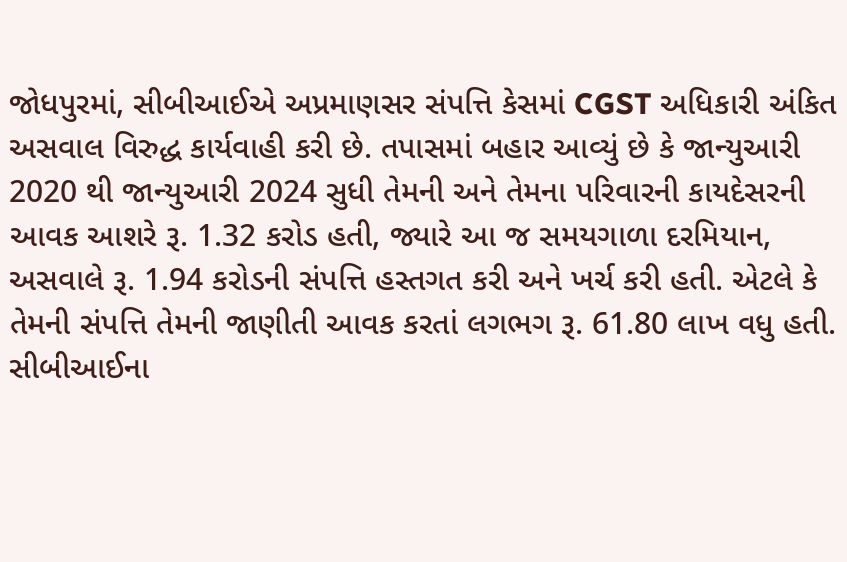જોધપુરમાં, સીબીઆઈએ અપ્રમાણસર સંપત્તિ કેસમાં CGST અધિકારી અંકિત અસવાલ વિરુદ્ધ કાર્યવાહી કરી છે. તપાસમાં બહાર આવ્યું છે કે જાન્યુઆરી 2020 થી જાન્યુઆરી 2024 સુધી તેમની અને તેમના પરિવારની કાયદેસરની આવક આશરે રૂ. 1.32 કરોડ હતી, જ્યારે આ જ સમયગાળા દરમિયાન, અસવાલે રૂ. 1.94 કરોડની સંપત્તિ હસ્તગત કરી અને ખર્ચ કરી હતી. એટલે કે તેમની સંપત્તિ તેમની જાણીતી આવક કરતાં લગભગ રૂ. 61.80 લાખ વધુ હતી.
સીબીઆઈના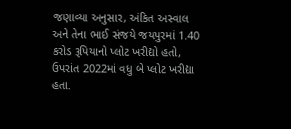જણાવ્યા અનુસાર, અંકિત અસ્વાલ અને તેના ભાઈ સંજયે જયપુરમાં 1.40 કરોડ રૂપિયાનો પ્લોટ ખરીદ્યો હતો, ઉપરાંત 2022માં વધુ બે પ્લોટ ખરીદ્યા હતા.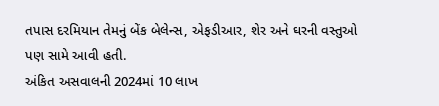તપાસ દરમિયાન તેમનું બેંક બેલેન્સ, એફડીઆર, શેર અને ઘરની વસ્તુઓ પણ સામે આવી હતી.
અંકિત અસવાલની 2024માં 10 લાખ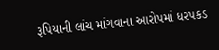રૂપિયાની લાંચ માંગવાના આરોપમાં ધરપકડ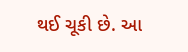થઈ ચૂકી છે. આ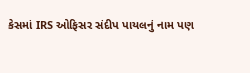કેસમાં IRS ઓફિસર સંદીપ પાયલનું નામ પણ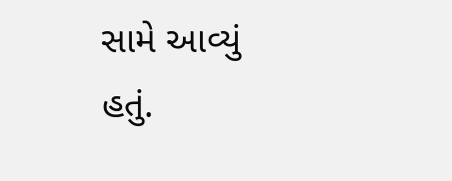સામે આવ્યું હતું.